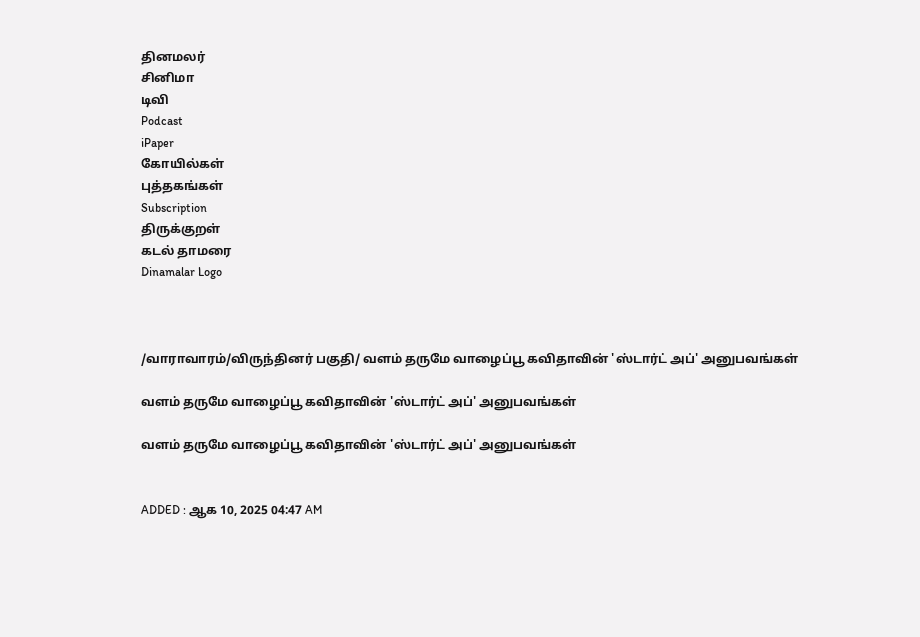தினமலர்
சினிமா
டிவி
Podcast
iPaper
கோயில்கள்
புத்தகங்கள்
Subscription
திருக்குறள்
கடல் தாமரை
Dinamalar Logo



/வாராவாரம்/விருந்தினர் பகுதி/ வளம் தருமே வாழைப்பூ கவிதாவின் 'ஸ்டார்ட் அப்' அனுபவங்கள்

வளம் தருமே வாழைப்பூ கவிதாவின் 'ஸ்டார்ட் அப்' அனுபவங்கள்

வளம் தருமே வாழைப்பூ கவிதாவின் 'ஸ்டார்ட் அப்' அனுபவங்கள்


ADDED : ஆக 10, 2025 04:47 AM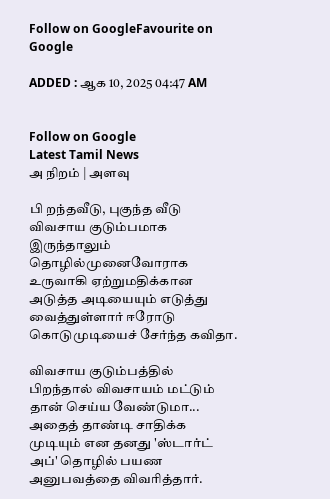Follow on GoogleFavourite on Google

ADDED : ஆக 10, 2025 04:47 AM


Follow on Google
Latest Tamil News
அ நிறம் | அளவு

பி றந்தவீடு, புகுந்த வீடு விவசாய குடும்பமாக இருந்தாலும் தொழில்முனைவோராக உருவாகி ஏற்றுமதிக்கான அடுத்த அடியையும் எடுத்து வைத்துள்ளார் ஈரோடு கொடுமுடியைச் சேர்ந்த கவிதா.

விவசாய குடும்பத்தில் பிறந்தால் விவசாயம் மட்டும் தான் செய்ய வேண்டுமா... அதைத் தாண்டி சாதிக்க முடியும் என தனது 'ஸ்டார்ட் அப்' தொழில் பயண அனுபவத்தை விவரித்தார்.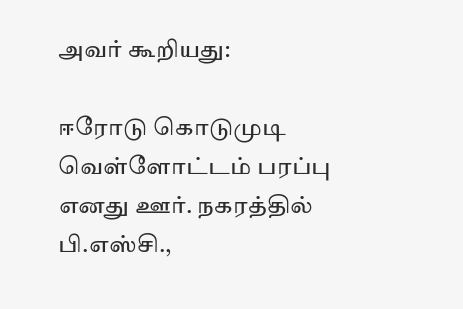அவர் கூறியது:

ஈரோடு கொடுமுடி வெள்ளோட்டம் பரப்பு எனது ஊர். நகரத்தில் பி.எஸ்சி.,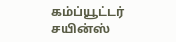கம்ப்யூட்டர் சயின்ஸ்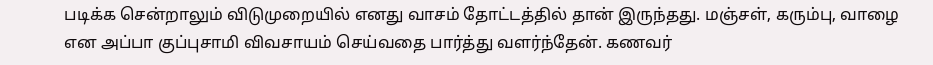படிக்க சென்றாலும் விடுமுறையில் எனது வாசம் தோட்டத்தில் தான் இருந்தது. மஞ்சள், கரும்பு, வாழை என அப்பா குப்புசாமி விவசாயம் செய்வதை பார்த்து வளர்ந்தேன். கணவர்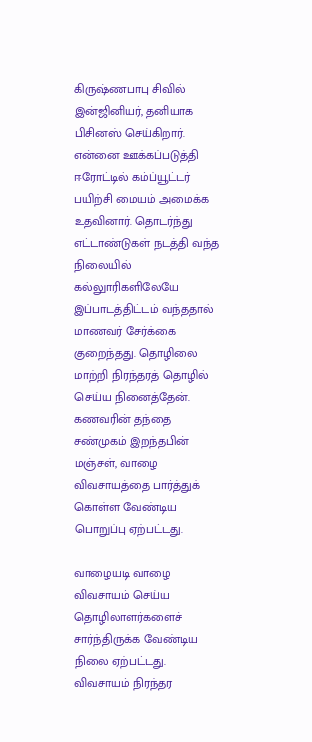கிருஷ்ணபாபு சிவில் இன்ஜினியர், தனியாக பிசினஸ் செய்கிறார். என்னை ஊக்கப்படுத்தி ஈரோட்டில் கம்ப்யூட்டர் பயிற்சி மையம் அமைக்க உதவினார். தொடர்ந்து எட்டாண்டுகள் நடத்தி வந்த நிலையில் கல்லுாரிகளிலேயே இப்பாடத்திட்டம் வந்ததால் மாணவர் சேர்க்கை குறைந்தது. தொழிலை மாற்றி நிரந்தரத் தொழில் செய்ய நினைத்தேன். கணவரின் தந்தை சண்முகம் இறந்தபின் மஞ்சள், வாழை விவசாயத்தை பார்த்துக் கொள்ள வேண்டிய பொறுப்பு ஏற்பட்டது.

வாழையடி வாழை விவசாயம் செய்ய தொழிலாளர்களைச் சார்ந்திருக்க வேண்டிய நிலை ஏற்பட்டது. விவசாயம் நிரந்தர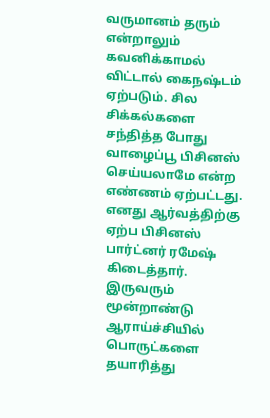வருமானம் தரும் என்றாலும் கவனிக்காமல் விட்டால் கைநஷ்டம் ஏற்படும். சில சிக்கல்களை சந்தித்த போது வாழைப்பூ பிசினஸ் செய்யலாமே என்ற எண்ணம் ஏற்பட்டது. எனது ஆர்வத்திற்கு ஏற்ப பிசினஸ் பார்ட்னர் ரமேஷ் கிடைத்தார். இருவரும் மூன்றாண்டு ஆராய்ச்சியில் பொருட்களை தயாரித்து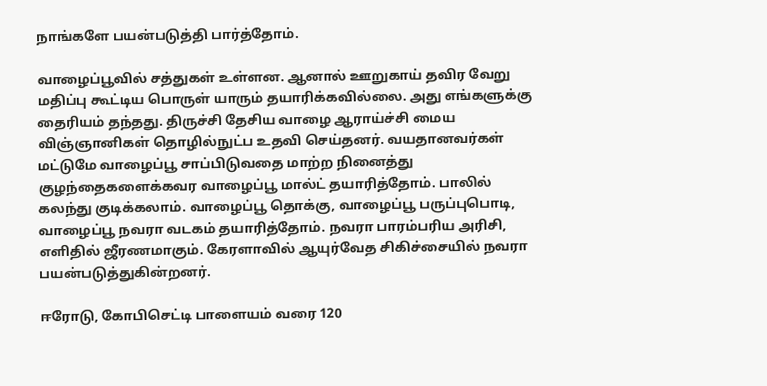நாங்களே பயன்படுத்தி பார்த்தோம்.

வாழைப்பூவில் சத்துகள் உள்ளன. ஆனால் ஊறுகாய் தவிர வேறு மதிப்பு கூட்டிய பொருள் யாரும் தயாரிக்கவில்லை. அது எங்களுக்கு தைரியம் தந்தது. திருச்சி தேசிய வாழை ஆராய்ச்சி மைய விஞ்ஞானிகள் தொழில்நுட்ப உதவி செய்தனர். வயதானவர்கள் மட்டுமே வாழைப்பூ சாப்பிடுவதை மாற்ற நினைத்து குழந்தைகளைக்கவர வாழைப்பூ மால்ட் தயாரித்தோம். பாலில் கலந்து குடிக்கலாம். வாழைப்பூ தொக்கு, வாழைப்பூ பருப்புபொடி, வாழைப்பூ நவரா வடகம் தயாரித்தோம். நவரா பாரம்பரிய அரிசி, எளிதில் ஜீரணமாகும். கேரளாவில் ஆயுர்வேத சிகிச்சையில் நவரா பயன்படுத்துகின்றனர்.

ஈரோடு, கோபிசெட்டி பாளையம் வரை 120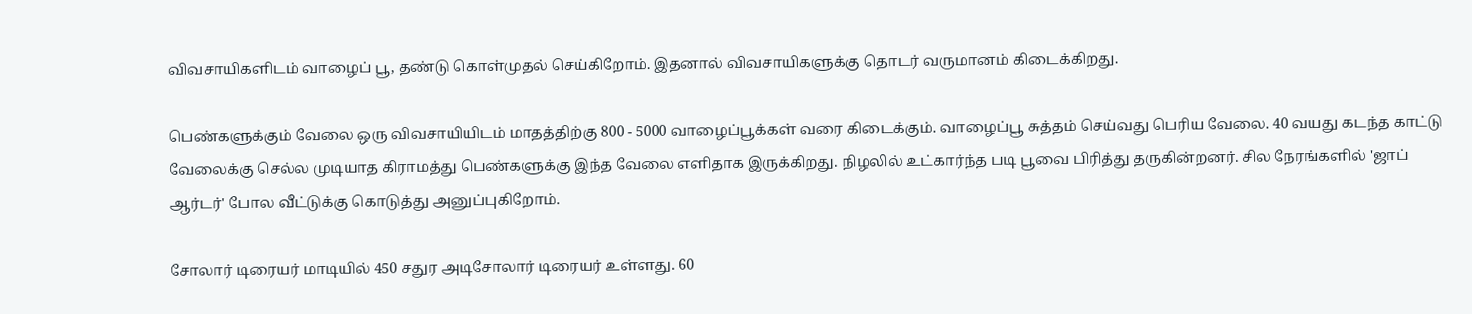விவசாயிகளிடம் வாழைப் பூ, தண்டு கொள்முதல் செய்கிறோம். இதனால் விவசாயிகளுக்கு தொடர் வருமானம் கிடைக்கிறது.

பெண்களுக்கும் வேலை ஒரு விவசாயியிடம் மாதத்திற்கு 800 - 5000 வாழைப்பூக்கள் வரை கிடைக்கும். வாழைப்பூ சுத்தம் செய்வது பெரிய வேலை. 40 வயது கடந்த காட்டு வேலைக்கு செல்ல முடியாத கிராமத்து பெண்களுக்கு இந்த வேலை எளிதாக இருக்கிறது. நிழலில் உட்கார்ந்த படி பூவை பிரித்து தருகின்றனர். சில நேரங்களில் 'ஜாப் ஆர்டர்' போல வீட்டுக்கு கொடுத்து அனுப்புகிறோம்.

சோலார் டிரையர் மாடியில் 450 சதுர அடிசோலார் டிரையர் உள்ளது. 60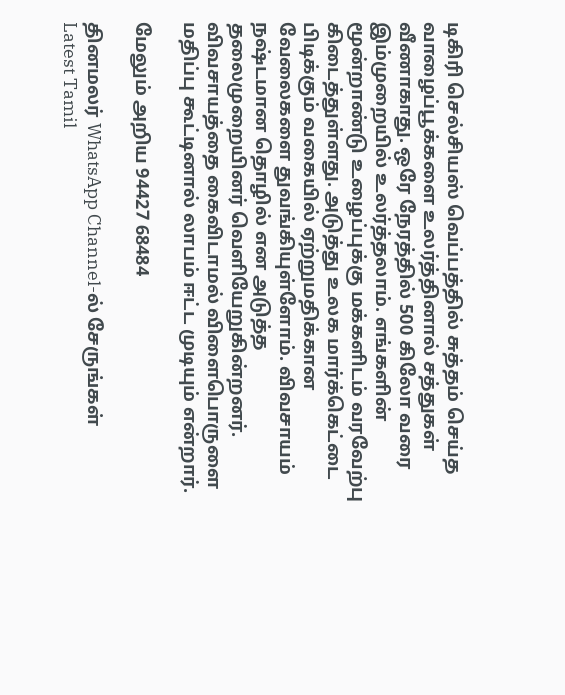டிகிரி செல்சியஸ் வெப்பத்தில் சுத்தம் செய்த வாழைப்பூக்களை உலர்த்தினால் சத்துகள் வீணாகாது. ஒரே நேரத்தில் 500 கிலோ வரை இம்முறையில் உலர்த்தலாம். எங்களின் மூன்றாண்டு உழைப்புக்கு மக்களிடம் வரவேற்பு கிடைத்துள்ளது. அடுத்து உலக மார்க்கெட்டை பிடிக்கும் வகையில் ஏற்றுமதிக்கான வேலைகளை துவங்கியுள்ளோம். விவசாயம் நஷ்டமான தொழில் என அடுத்த தலைமுறையினர் வெளியேறுகின்றனர். விவசாயத்தை கைவிடாமல் விளைபொருளை மதிப்பு கூட்டினால் லாபம் ஈட்ட முடியும் என்றார்.

மேலும் அறிய 94427 68484

தினமலர் WhatsApp Channel-ல் சேருங்கள்
Latest Tamil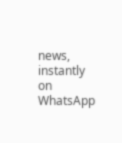news, instantly on WhatsApp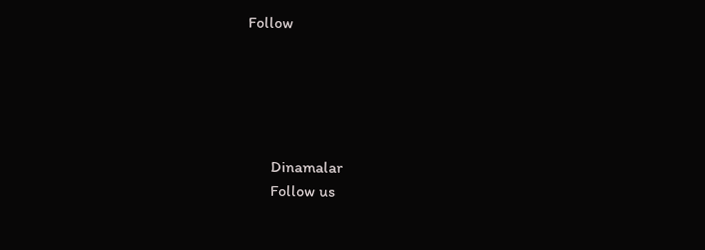Follow





      Dinamalar
      Follow us